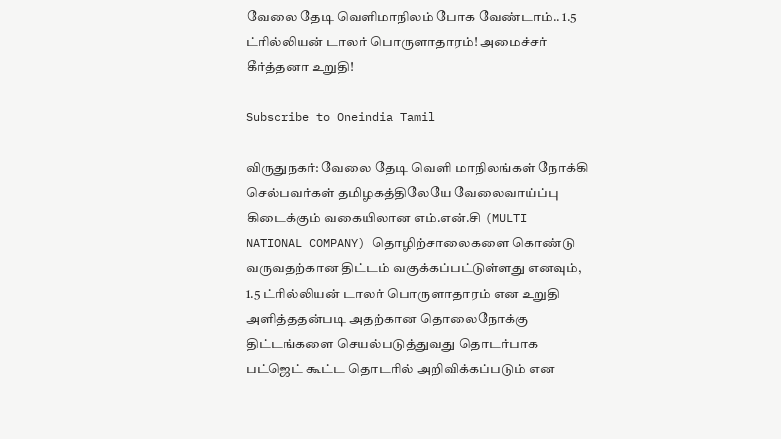வேலை தேடி வெளிமாநிலம் போக வேண்டாம்.. 1.5 ட்ரில்லியன் டாலர் பொருளாதாரம்! அமைச்சர் கீர்த்தனா உறுதி!

Subscribe to Oneindia Tamil

விருதுநகர்: வேலை தேடி வெளி மாநிலங்கள் நோக்கி செல்பவர்கள் தமிழகத்திலேயே வேலைவாய்ப்பு கிடைக்கும் வகையிலான எம்.என்.சி (MULTI NATIONAL COMPANY) தொழிற்சாலைகளை கொண்டு வருவதற்கான திட்டம் வகுக்கப்பட்டுள்ளது எனவும், 1.5 ட்ரில்லியன் டாலர் பொருளாதாரம் என உறுதி அளித்ததன்படி அதற்கான தொலைநோக்கு திட்டங்களை செயல்படுத்துவது தொடர்பாக பட்ஜெட் கூட்ட தொடரில் அறிவிக்கப்படும் என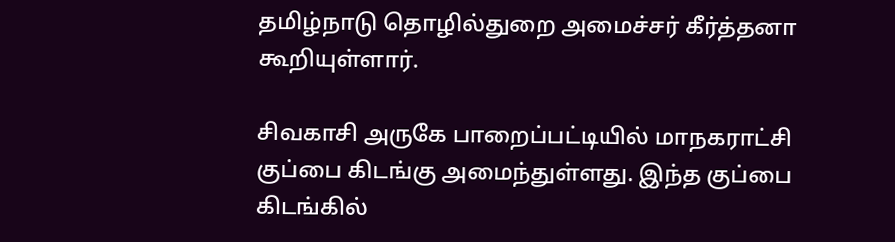தமிழ்நாடு தொழில்துறை அமைச்சர் கீர்த்தனா கூறியுள்ளார்.

சிவகாசி அருகே பாறைப்பட்டியில் மாநகராட்சி குப்பை கிடங்கு அமைந்துள்ளது. இந்த குப்பை கிடங்கில்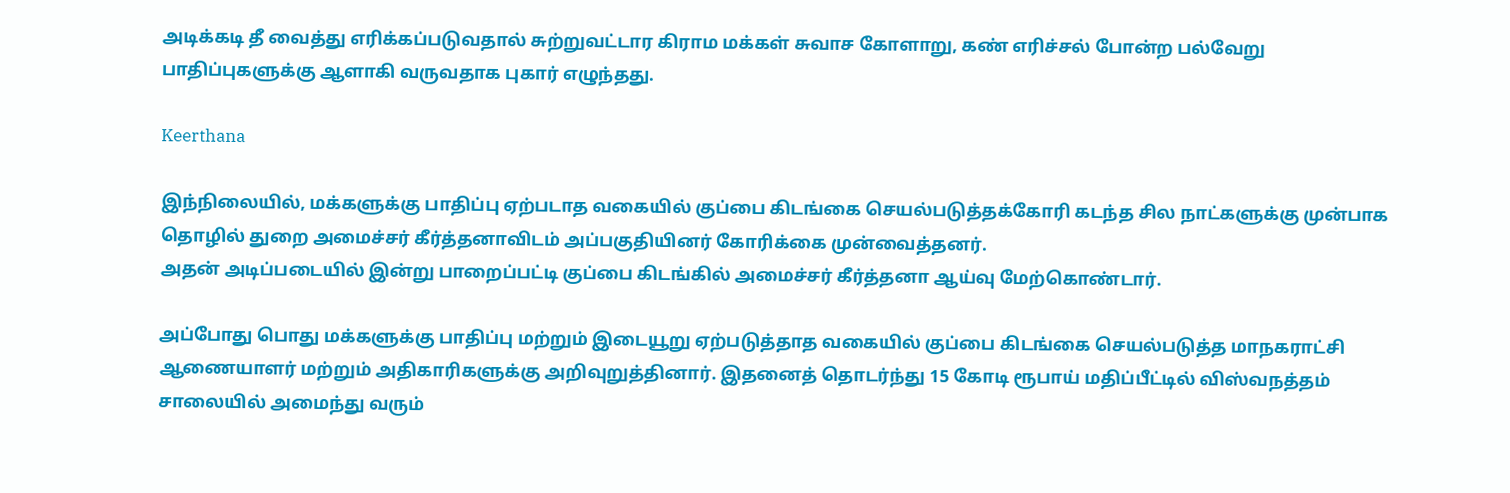அடிக்கடி தீ வைத்து எரிக்கப்படுவதால் சுற்றுவட்டார கிராம மக்கள் சுவாச கோளாறு, கண் எரிச்சல் போன்ற பல்வேறு பாதிப்புகளுக்கு ஆளாகி வருவதாக புகார் எழுந்தது.

Keerthana

இந்நிலையில், மக்களுக்கு பாதிப்பு ஏற்படாத வகையில் குப்பை கிடங்கை செயல்படுத்தக்கோரி கடந்த சில நாட்களுக்கு முன்பாக தொழில் துறை அமைச்சர் கீர்த்தனாவிடம் அப்பகுதியினர் கோரிக்கை முன்வைத்தனர்.
அதன் அடிப்படையில் இன்று பாறைப்பட்டி குப்பை கிடங்கில் அமைச்சர் கீர்த்தனா ஆய்வு மேற்கொண்டார்.

அப்போது பொது மக்களுக்கு பாதிப்பு மற்றும் இடையூறு ஏற்படுத்தாத வகையில் குப்பை கிடங்கை செயல்படுத்த மாநகராட்சி ஆணையாளர் மற்றும் அதிகாரிகளுக்கு அறிவுறுத்தினார். இதனைத் தொடர்ந்து 15 கோடி ரூபாய் மதிப்பீட்டில் விஸ்வநத்தம் சாலையில் அமைந்து வரும்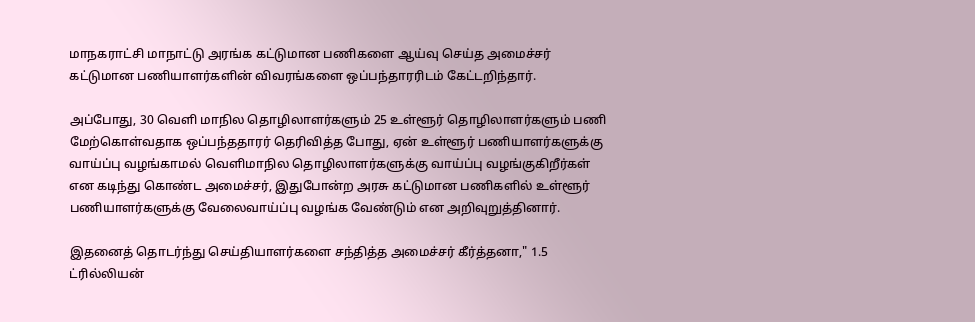மாநகராட்சி மாநாட்டு அரங்க கட்டுமான பணிகளை ஆய்வு செய்த அமைச்சர் கட்டுமான பணியாளர்களின் விவரங்களை ஒப்பந்தாரரிடம் கேட்டறிந்தார்.

அப்போது, 30 வெளி மாநில தொழிலாளர்களும் 25 உள்ளூர் தொழிலாளர்களும் பணி மேற்கொள்வதாக ஒப்பந்ததாரர் தெரிவித்த போது, ஏன் உள்ளூர் பணியாளர்களுக்கு வாய்ப்பு வழங்காமல் வெளிமாநில தொழிலாளர்களுக்கு வாய்ப்பு வழங்குகிறீர்கள் என கடிந்து கொண்ட அமைச்சர், இதுபோன்ற அரசு கட்டுமான பணிகளில் உள்ளூர் பணியாளர்களுக்கு வேலைவாய்ப்பு வழங்க வேண்டும் என அறிவுறுத்தினார்.

இதனைத் தொடர்ந்து செய்தியாளர்களை சந்தித்த அமைச்சர் கீர்த்தனா," 1.5 ட்ரில்லியன்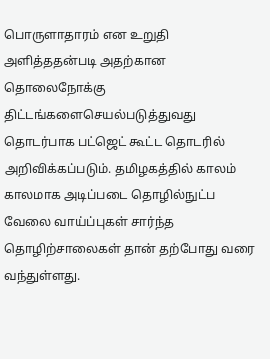பொருளாதாரம் என உறுதி அளித்ததன்படி அதற்கான தொலைநோக்கு திட்டங்களைசெயல்படுத்துவது தொடர்பாக பட்ஜெட் கூட்ட தொடரில் அறிவிக்கப்படும். தமிழகத்தில் காலம் காலமாக அடிப்படை தொழில்நுட்ப வேலை வாய்ப்புகள் சார்ந்த தொழிற்சாலைகள் தான் தற்போது வரை வந்துள்ளது.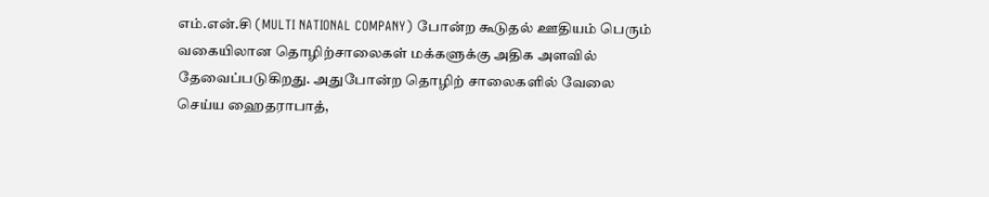எம்.என்.சி (MULTI NATIONAL COMPANY) போன்ற கூடுதல் ஊதியம் பெரும் வகையிலான தொழிற்சாலைகள் மக்களுக்கு அதிக அளவில் தேவைப்படுகிறது. அதுபோன்ற தொழிற் சாலைகளில் வேலை செய்ய ஹைதராபாத்,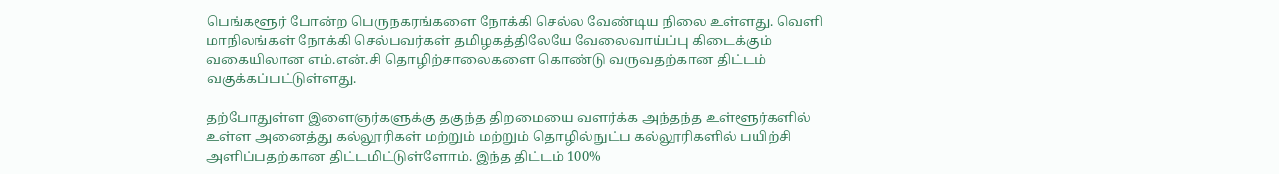பெங்களூர் போன்ற பெருநகரங்களை நோக்கி செல்ல வேண்டிய நிலை உள்ளது. வெளி மாநிலங்கள் நோக்கி செல்பவர்கள் தமிழகத்திலேயே வேலைவாய்ப்பு கிடைக்கும் வகையிலான எம்.என்.சி தொழிற்சாலைகளை கொண்டு வருவதற்கான திட்டம் வகுக்கப்பட்டுள்ளது.

தற்போதுள்ள இளைஞர்களுக்கு தகுந்த திறமையை வளர்க்க அந்தந்த உள்ளூர்களில் உள்ள அனைத்து கல்லூரிகள் மற்றும் மற்றும் தொழில்நுட்ப கல்லூரிகளில் பயிற்சி அளிப்பதற்கான திட்டமிட்டுள்ளோம். இந்த திட்டம் 100%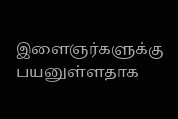இளைஞர்களுக்கு பயனுள்ளதாக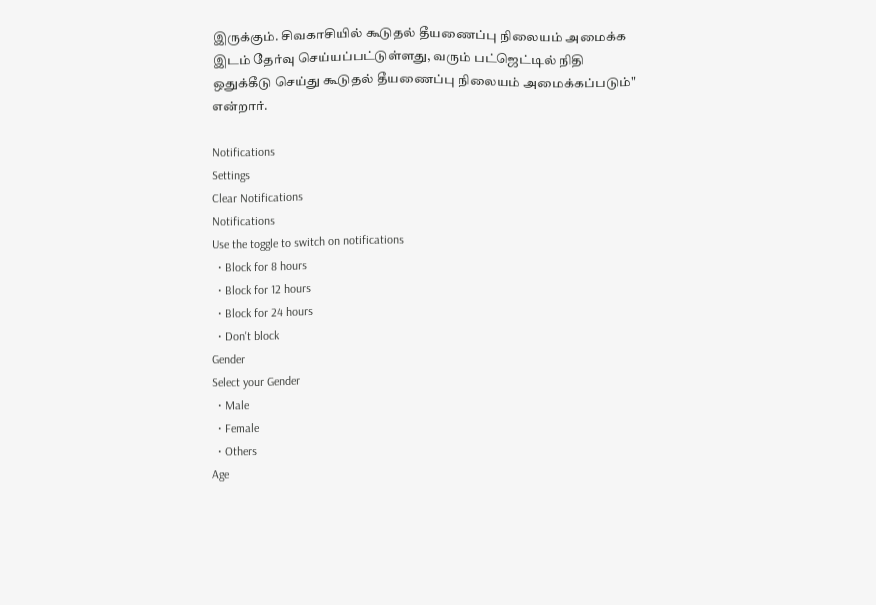இருக்கும். சிவகாசியில் கூடுதல் தீயணைப்பு நிலையம் அமைக்க இடம் தேர்வு செய்யப்பட்டுள்ளது, வரும் பட்ஜெட்டில் நிதி ஒதுக்கீடு செய்து கூடுதல் தீயணைப்பு நிலையம் அமைக்கப்படும்" என்றார்.

Notifications
Settings
Clear Notifications
Notifications
Use the toggle to switch on notifications
  • Block for 8 hours
  • Block for 12 hours
  • Block for 24 hours
  • Don't block
Gender
Select your Gender
  • Male
  • Female
  • Others
Age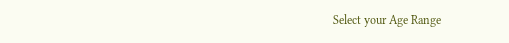Select your Age Range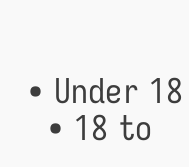• Under 18
  • 18 to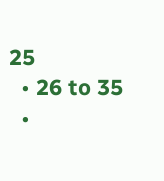25
  • 26 to 35
  •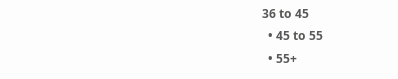36 to 45
  • 45 to 55
  • 55+